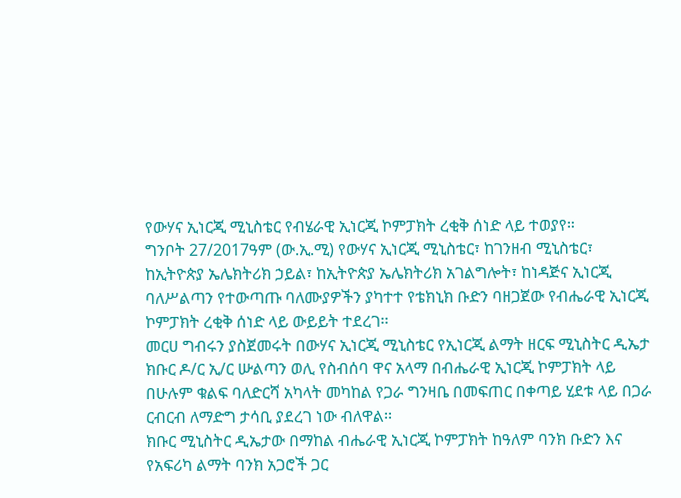የውሃና ኢነርጂ ሚኒስቴር የብሄራዊ ኢነርጂ ኮምፓክት ረቂቅ ሰነድ ላይ ተወያየ።
ግንቦት 27/2017ዓም (ው.ኢ.ሚ) የውሃና ኢነርጂ ሚኒስቴር፣ ከገንዘብ ሚኒስቴር፣ ከኢትዮጵያ ኤሌክትሪክ ኃይል፣ ከኢትዮጵያ ኤሌክትሪክ አገልግሎት፣ ከነዳጅና ኢነርጂ ባለሥልጣን የተውጣጡ ባለሙያዎችን ያካተተ የቴክኒክ ቡድን ባዘጋጀው የብሔራዊ ኢነርጂ ኮምፓክት ረቂቅ ሰነድ ላይ ውይይት ተደረገ፡፡
መርሀ ግብሩን ያስጀመሩት በውሃና ኢነርጂ ሚኒስቴር የኢነርጂ ልማት ዘርፍ ሚኒስትር ዲኤታ ክቡር ዶ/ር ኢ/ር ሡልጣን ወሊ የስብሰባ ዋና አላማ በብሔራዊ ኢነርጂ ኮምፓክት ላይ በሁሉም ቁልፍ ባለድርሻ አካላት መካከል የጋራ ግንዛቤ በመፍጠር በቀጣይ ሂደቱ ላይ በጋራ ርብርብ ለማድግ ታሳቢ ያደረገ ነው ብለዋል፡፡
ክቡር ሚኒስትር ዲኤታው በማከል ብሔራዊ ኢነርጂ ኮምፓክት ከዓለም ባንክ ቡድን እና የአፍሪካ ልማት ባንክ አጋሮች ጋር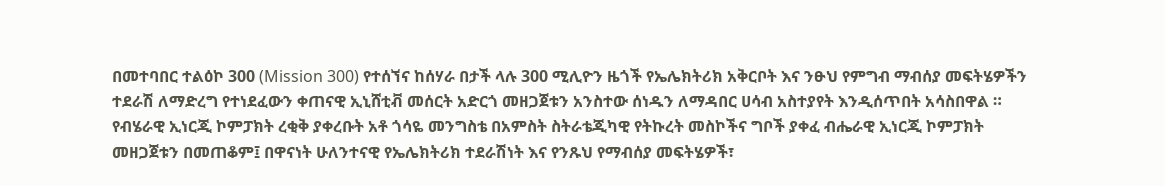በመተባበር ተልዕኮ 300 (Mission 300) የተሰኘና ከሰሃራ በታች ላሉ 300 ሚሊዮን ዜጎች የኤሌክትሪክ አቅርቦት እና ንፁህ የምግብ ማብሰያ መፍትሄዎችን ተደራሽ ለማድረግ የተነደፈውን ቀጠናዊ ኢኒሸቲቭ መሰርት አድርጎ መዘጋጀቱን አንስተው ሰነዱን ለማዳበር ሀሳብ አስተያየት እንዲሰጥበት አሳስበዋል ።
የብሄራዊ ኢነርጂ ኮምፓክት ረቂቅ ያቀረቡት አቶ ጎሳዬ መንግስቴ በአምስት ስትራቴጂካዊ የትኩረት መስኮችና ግቦች ያቀፈ ብሔራዊ ኢነርጂ ኮምፓክት መዘጋጀቱን በመጠቆም፤ በዋናነት ሁለንተናዊ የኤሌክትሪክ ተደራሽነት እና የንጹህ የማብሰያ መፍትሄዎች፣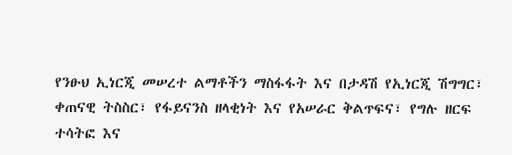የንፁህ ኢነርጂ መሠረተ ልማቶችን ማስፋፋት እና በታዳሽ የኢነርጂ ሽግግር፣ ቀጠናዊ ትስስር፣ የፋይናንስ ዘላቂነት እና የአሠራር ቅልጥፍና፣ የግሉ ዘርፍ ተሳትፎ እና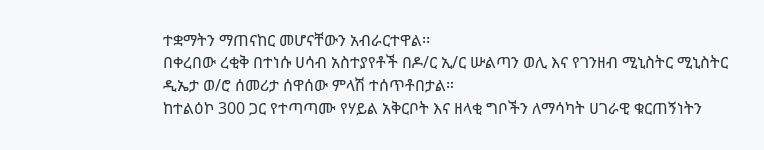ተቋማትን ማጠናከር መሆናቸውን አብራርተዋል፡፡
በቀረበው ረቂቅ በተነሱ ሀሳብ አስተያየቶች በዶ/ር ኢ/ር ሡልጣን ወሊ እና የገንዘብ ሚኒስትር ሚኒስትር ዲኤታ ወ/ሮ ሰመሪታ ሰዋሰው ምላሽ ተሰጥቶበታል።
ከተልዕኮ 300 ጋር የተጣጣሙ የሃይል አቅርቦት እና ዘላቂ ግቦችን ለማሳካት ሀገራዊ ቁርጠኝነትን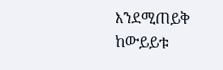እንደሚጠይቅ ከውይይቱ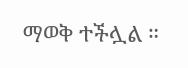ማወቅ ተችሏል ።